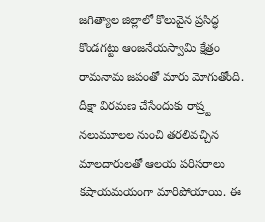జగిత్యాల జిల్లాలో కొలువైన ప్రసిద్ధ కొండగట్టు ఆంజనేయస్వామి క్షేత్రం రామనామ జపంతో మారు మోగుతోంది. దీక్షా విరమణ చేసేందుకు రాష్ర్ట నలుమూలల నుంచి తరలివచ్చిన మాలదారులతో ఆలయ పరిసరాలు కషాయమయంగా మారిపోయాయి. ఈ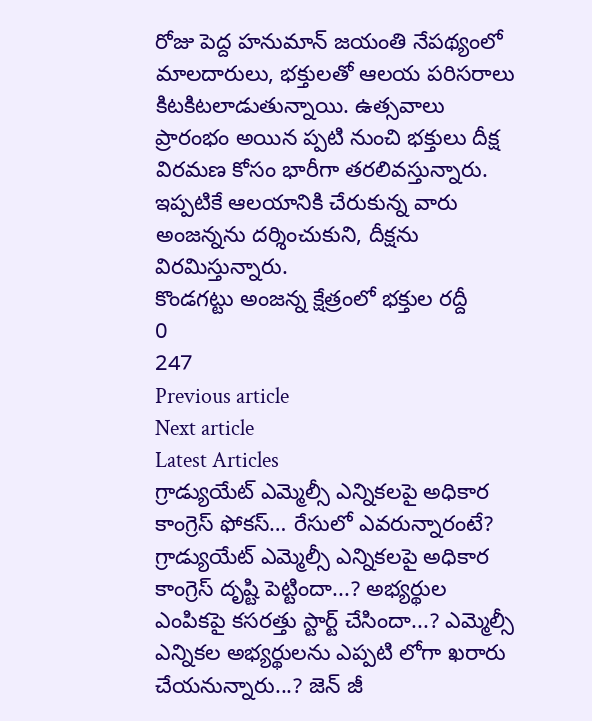రోజు పెద్ద హనుమాన్ జయంతి నేపథ్యంలో మాలదారులు, భక్తులతో ఆలయ పరిసరాలు కిటకిటలాడుతున్నాయి. ఉత్సవాలు ప్రారంభం అయిన ప్పటి నుంచి భక్తులు దీక్ష విరమణ కోసం భారీగా తరలివస్తున్నారు. ఇప్పటికే ఆలయానికి చేరుకున్న వారు అంజన్నను దర్శించుకుని, దీక్షను విరమిస్తున్నారు.
కొండగట్టు అంజన్న క్షేత్రంలో భక్తుల రద్దీ
0
247
Previous article
Next article
Latest Articles
గ్రాడ్యుయేట్ ఎమ్మెల్సీ ఎన్నికలపై అధికార కాంగ్రెస్ ఫోకస్… రేసులో ఎవరున్నారంటే?
గ్రాడ్యుయేట్ ఎమ్మెల్సీ ఎన్నికలపై అధికార కాంగ్రెస్ దృష్టి పెట్టిందా...? అభ్యర్థుల ఎంపికపై కసరత్తు స్టార్ట్ చేసిందా...? ఎమ్మెల్సీ ఎన్నికల అభ్యర్థులను ఎప్పటి లోగా ఖరారు చేయనున్నారు...? జెన్ జీ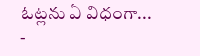ఓట్లను ఏ విధంగా...
-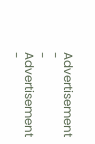Advertisement -
- Advertisement -